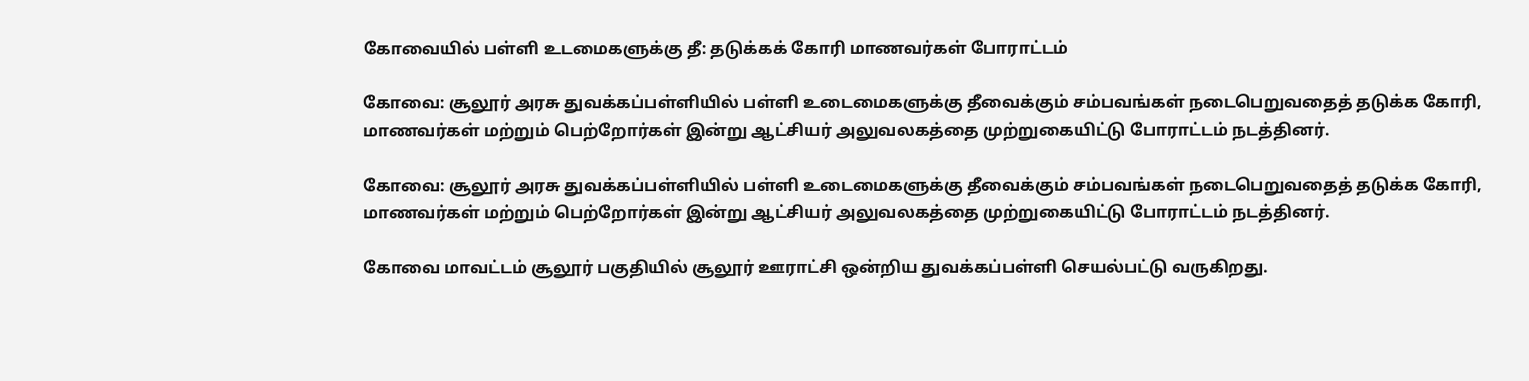கோவையில் பள்ளி உடமைகளுக்கு தீ: தடுக்கக் கோரி மாணவர்கள் போராட்டம்

கோவை: சூலூர் அரசு துவக்கப்பள்ளியில் பள்ளி உடைமைகளுக்கு தீவைக்கும் சம்பவங்கள் நடைபெறுவதைத் தடுக்க கோரி, மாணவர்கள் மற்றும் பெற்றோர்கள் இன்று ஆட்சியர் அலுவலகத்தை முற்றுகையிட்டு போராட்டம் நடத்தினர்.

கோவை: சூலூர் அரசு துவக்கப்பள்ளியில் பள்ளி உடைமைகளுக்கு தீவைக்கும் சம்பவங்கள் நடைபெறுவதைத் தடுக்க கோரி, மாணவர்கள் மற்றும் பெற்றோர்கள் இன்று ஆட்சியர் அலுவலகத்தை முற்றுகையிட்டு போராட்டம் நடத்தினர்.

கோவை மாவட்டம் சூலூர் பகுதியில் சூலூர் ஊராட்சி ஒன்றிய துவக்கப்பள்ளி செயல்பட்டு வருகிறது.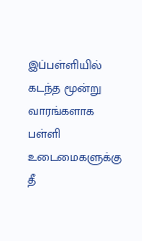இப்பள்ளியில் கடந்த மூன்று வாரங்களாக பள்ளி உடைமைகளுக்கு தீ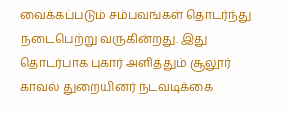வைக்கப்படும் சம்பவங்கள் தொடர்ந்து நடைபெற்று வருகின்றது. இது தொடர்பாக புகார் அளித்தும் சூலூர் காவல் துறையினர் நடவடிக்கை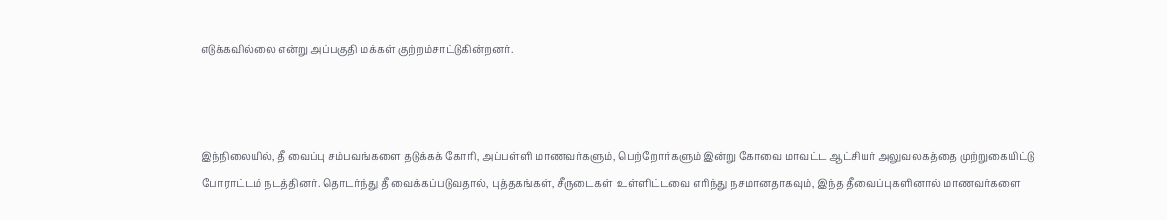எடுக்கவில்லை என்று அப்பகுதி மக்கள் குற்றம்சாட்டுகின்றனர்.



இந்நிலையில், தீ வைப்பு சம்பவங்களை தடுக்கக் கோரி, அப்பள்ளி மாணவர்களும், பெற்றோர்களும் இன்று கோவை மாவட்ட ஆட்சியர் அலுவலகத்தை முற்றுகையிட்டு போராட்டம் நடத்தினர். தொடர்ந்து தீ வைக்கப்படுவதால், புத்தகங்கள், சீருடைகள்  உள்ளிட்டவை எரிந்து நசமானதாகவும், இந்த தீவைப்புகளினால் மாணவர்களை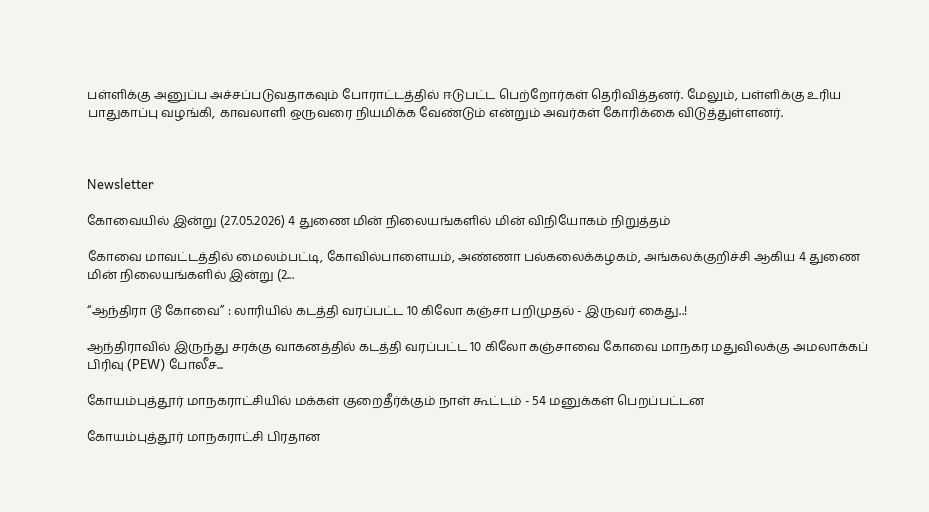பள்ளிக்கு அனுப்ப அச்சப்படுவதாகவும் போராட்டத்தில் ஈடுபட்ட பெற்றோர்கள் தெரிவித்தனர். மேலும், பள்ளிக்கு உரிய பாதுகாப்பு வழங்கி, காவலாளி ஒருவரை நியமிக்க வேண்டும் என்றும் அவர்கள் கோரிக்கை விடுத்துள்ளனர்.



Newsletter

கோவையில் இன்று (27.05.2026) 4 துணை மின் நிலையங்களில் மின் விநியோகம் நிறுத்தம்

கோவை மாவட்டத்தில் மைலம்பட்டி, கோவில்பாளையம், அண்ணா பல்கலைக்கழகம், அங்கலக்குறிச்சி ஆகிய 4 துணை மின் நிலையங்களில் இன்று (2...

“ஆந்திரா டூ கோவை” : லாரியில் கடத்தி வரப்பட்ட 10 கிலோ கஞ்சா பறிமுதல் - இருவர் கைது..!

ஆந்திராவில் இருந்து சரக்கு வாகனத்தில் கடத்தி வரப்பட்ட 10 கிலோ கஞ்சாவை கோவை மாநகர மதுவிலக்கு அமலாக்கப் பிரிவு (PEW) போலீச...

கோயம்புத்தூர் மாநகராட்சியில் மக்கள் குறைதீர்க்கும் நாள் கூட்டம் - 54 மனுக்கள் பெறப்பட்டன

கோயம்புத்தூர் மாநகராட்சி பிரதான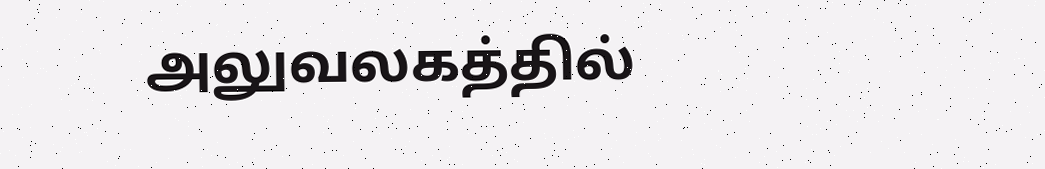அலுவலகத்தில்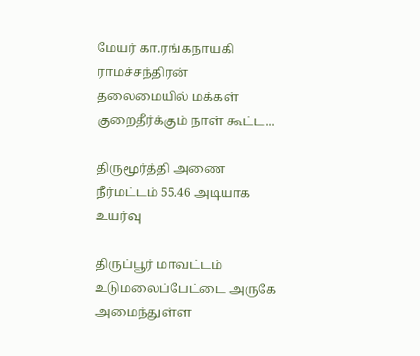மேயர் கா.ரங்கநாயகி ராமச்சந்திரன் தலைமையில் மக்கள் குறைதீர்க்கும் நாள் கூட்ட...

திருமூர்த்தி அணை நீர்மட்டம் 55.46 அடியாக உயர்வு

திருப்பூர் மாவட்டம் உடுமலைப்பேட்டை அருகே அமைந்துள்ள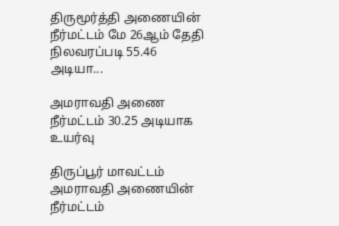திருமூர்த்தி அணையின் நீர்மட்டம் மே 26ஆம் தேதி நிலவரப்படி 55.46 அடியா...

அமராவதி அணை நீர்மட்டம் 30.25 அடியாக உயர்வு

திருப்பூர் மாவட்டம் அமராவதி அணையின் நீர்மட்டம்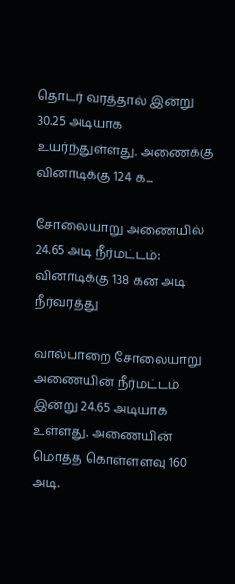தொடர் வரத்தால் இன்று 30.25 அடியாக உயர்ந்துள்ளது. அணைக்கு வினாடிக்கு 124 க...

சோலையாறு அணையில் 24.65 அடி நீர்மட்டம்: வினாடிக்கு 138 கன அடி நீர்வரத்து

வால்பாறை சோலையாறு அணையின் நீர்மட்டம் இன்று 24.65 அடியாக உள்ளது. அணையின் மொத்த கொள்ளளவு 160 அடி.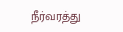நீர்வரத்து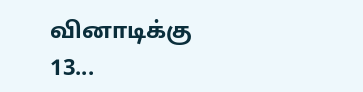வினாடிக்கு 13...